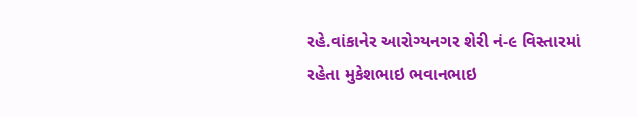રહે.વાંકાનેર આરોગ્યનગર શેરી નં-૯ વિસ્તારમાં રહેતા મુકેશભાઇ ભવાનભાઇ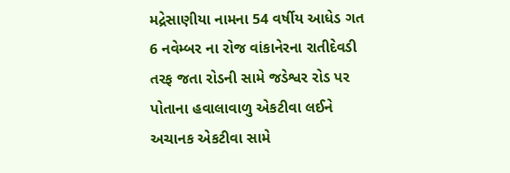મદ્રેસાણીયા નામના 54 વર્ષીય આધેડ ગત 6 નવેમ્બર ના રોજ વાંકાનેરના રાતીદેવડી તરફ જતા રોડની સામે જડેશ્વર રોડ પર પોતાના હવાલાવાળુ એકટીવા લઈને અચાનક એકટીવા સામે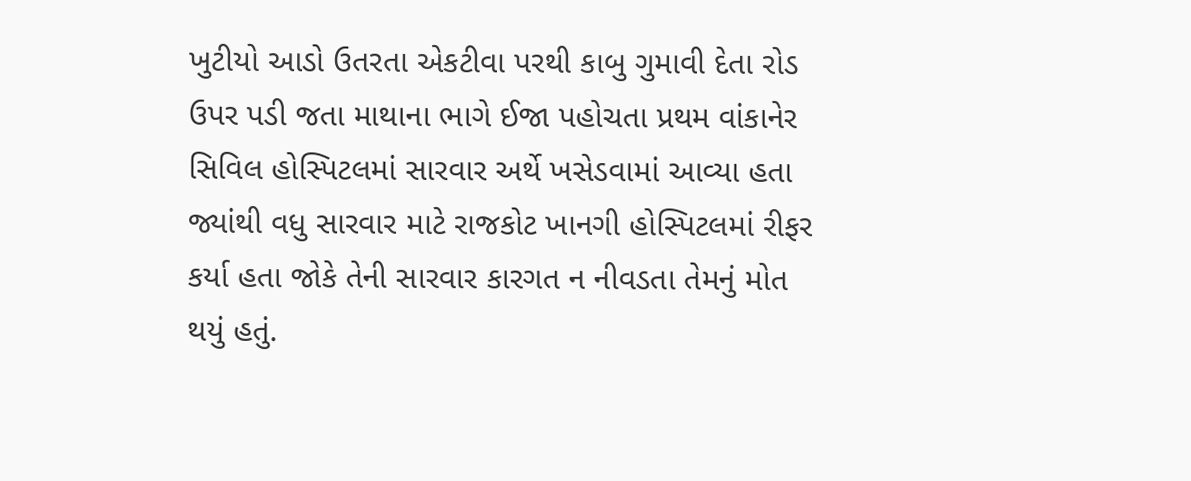ખુટીયો આડો ઉતરતા એકટીવા પરથી કાબુ ગુમાવી દેતા રોડ ઉપર પડી જતા માથાના ભાગે ઈજા પહોચતા પ્રથમ વાંકાનેર સિવિલ હોસ્પિટલમાં સારવાર અર્થે ખસેડવામાં આવ્યા હતા જ્યાંથી વધુ સારવાર માટે રાજકોટ ખાનગી હોસ્પિટલમાં રીફર કર્યા હતા જોકે તેની સારવાર કારગત ન નીવડતા તેમનું મોત થયું હતું.